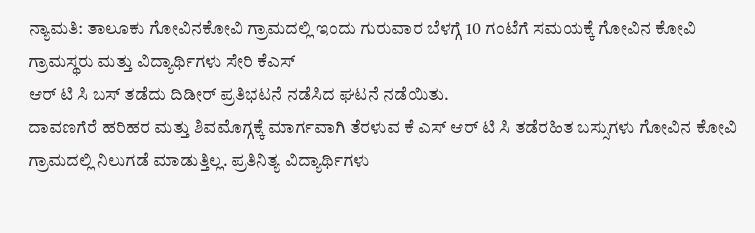ನ್ಯಾಮತಿ: ತಾಲೂಕು ಗೋವಿನಕೋವಿ ಗ್ರಾಮದಲ್ಲಿ ಇಂದು ಗುರುವಾರ ಬೆಳಗ್ಗೆ 10 ಗಂಟೆಗೆ ಸಮಯಕ್ಕೆ ಗೋವಿನ ಕೋವಿ ಗ್ರಾಮಸ್ಥರು ಮತ್ತು ವಿದ್ಯಾರ್ಥಿಗಳು ಸೇರಿ ಕೆಎಸ್
ಆರ್ ಟಿ ಸಿ ಬಸ್ ತಡೆದು ದಿಡೀರ್ ಪ್ರತಿಭಟನೆ ನಡೆಸಿದ ಘಟನೆ ನಡೆಯಿತು.
ದಾವಣಗೆರೆ ಹರಿಹರ ಮತ್ತು ಶಿವಮೊಗ್ಗಕ್ಕೆ ಮಾರ್ಗವಾಗಿ ತೆರಳುವ ಕೆ ಎಸ್ ಆರ್ ಟಿ ಸಿ ತಡೆರಹಿತ ಬಸ್ಸುಗಳು ಗೋವಿನ ಕೋವಿ ಗ್ರಾಮದಲ್ಲಿ ನಿಲುಗಡೆ ಮಾಡುತ್ತಿಲ್ಲ. ಪ್ರತಿನಿತ್ಯ ವಿದ್ಯಾರ್ಥಿಗಳು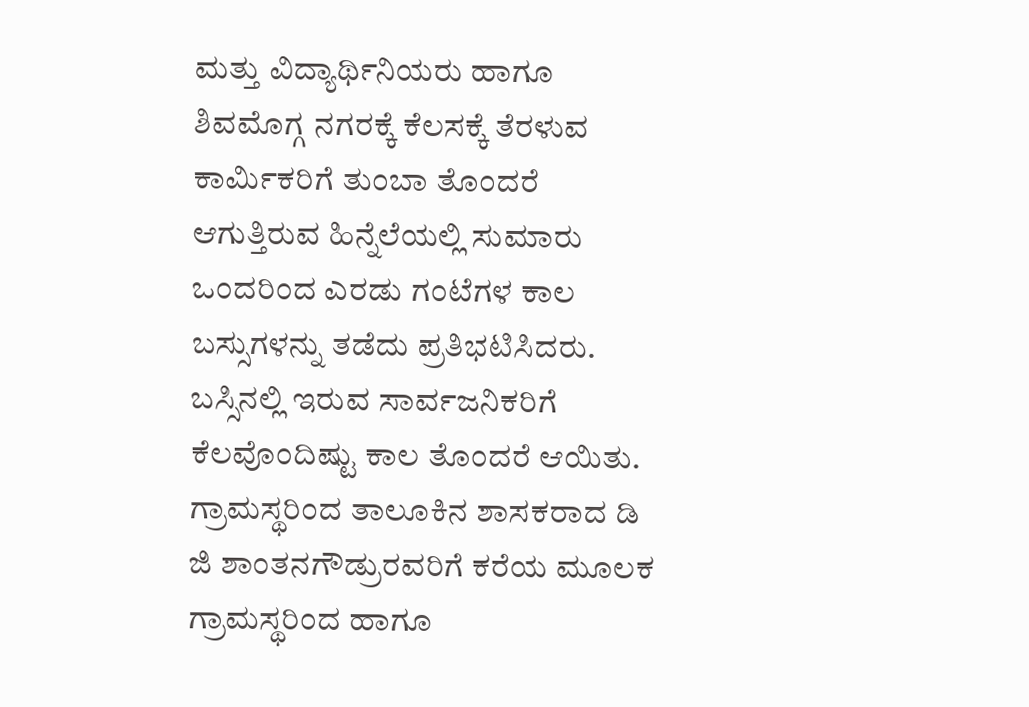ಮತ್ತು ವಿದ್ಯಾರ್ಥಿನಿಯರು ಹಾಗೂ ಶಿವಮೊಗ್ಗ ನಗರಕ್ಕೆ ಕೆಲಸಕ್ಕೆ ತೆರಳುವ ಕಾರ್ಮಿಕರಿಗೆ ತುಂಬಾ ತೊಂದರೆ ಆಗುತ್ತಿರುವ ಹಿನ್ನೆಲೆಯಲ್ಲಿ ಸುಮಾರು ಒಂದರಿಂದ ಎರಡು ಗಂಟೆಗಳ ಕಾಲ ಬಸ್ಸುಗಳನ್ನು ತಡೆದು ಪ್ರತಿಭಟಿಸಿದರು. ಬಸ್ಸಿನಲ್ಲಿ ಇರುವ ಸಾರ್ವಜನಿಕರಿಗೆ ಕೆಲವೊಂದಿಷ್ಟು ಕಾಲ ತೊಂದರೆ ಆಯಿತು. ಗ್ರಾಮಸ್ಥರಿಂದ ತಾಲೂಕಿನ ಶಾಸಕರಾದ ಡಿ ಜಿ ಶಾಂತನಗೌಡ್ರುರವರಿಗೆ ಕರೆಯ ಮೂಲಕ ಗ್ರಾಮಸ್ಥರಿಂದ ಹಾಗೂ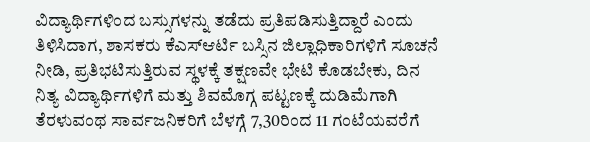ವಿದ್ಯಾರ್ಥಿಗಳಿಂದ ಬಸ್ಸುಗಳನ್ನು ತಡೆದು ಪ್ರತಿಪಡಿಸುತ್ತಿದ್ದಾರೆ ಎಂದು ತಿಳಿಸಿದಾಗ, ಶಾಸಕರು ಕೆಎಸ್ಆರ್ಟಿ ಬಸ್ಸಿನ ಜಿಲ್ಲಾಧಿಕಾರಿಗಳಿಗೆ ಸೂಚನೆ ನೀಡಿ, ಪ್ರತಿಭಟಿಸುತ್ತಿರುವ ಸ್ಥಳಕ್ಕೆ ತಕ್ಷಣವೇ ಭೇಟಿ ಕೊಡಬೇಕು, ದಿನ ನಿತ್ಯ ವಿದ್ಯಾರ್ಥಿಗಳಿಗೆ ಮತ್ತು ಶಿವಮೊಗ್ಗ ಪಟ್ಟಣಕ್ಕೆ ದುಡಿಮೆಗಾಗಿ ತೆರಳುವಂಥ ಸಾರ್ವಜನಿಕರಿಗೆ ಬೆಳಗ್ಗೆ 7,30ರಿಂದ 11 ಗಂಟೆಯವರೆಗೆ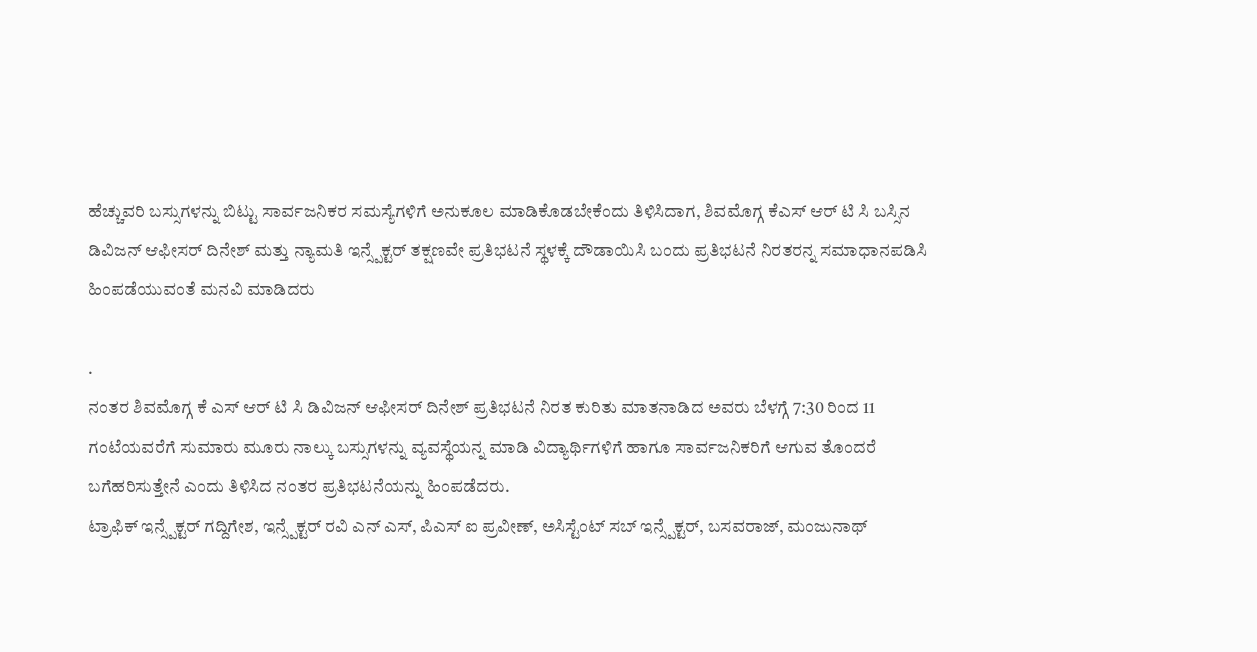ಹೆಚ್ಚುವರಿ ಬಸ್ಸುಗಳನ್ನು ಬಿಟ್ಟು ಸಾರ್ವಜನಿಕರ ಸಮಸ್ಯೆಗಳಿಗೆ ಅನುಕೂಲ ಮಾಡಿಕೊಡಬೇಕೆಂದು ತಿಳಿಸಿದಾಗ, ಶಿವಮೊಗ್ಗ ಕೆಎಸ್ ಆರ್ ಟಿ ಸಿ ಬಸ್ಸಿನ ಡಿವಿಜನ್ ಆಫೀಸರ್ ದಿನೇಶ್ ಮತ್ತು ನ್ಯಾಮತಿ ಇನ್ಸ್ಪೆಕ್ಟರ್ ತಕ್ಷಣವೇ ಪ್ರತಿಭಟನೆ ಸ್ಥಳಕ್ಕೆ ದೌಡಾಯಿಸಿ ಬಂದು ಪ್ರತಿಭಟನೆ ನಿರತರನ್ನ ಸಮಾಧಾನಪಡಿಸಿ ಹಿಂಪಡೆಯುವಂತೆ ಮನವಿ ಮಾಡಿದರು

.
ನಂತರ ಶಿವಮೊಗ್ಗ ಕೆ ಎಸ್ ಆರ್ ಟಿ ಸಿ ಡಿವಿಜನ್ ಆಫೀಸರ್ ದಿನೇಶ್ ಪ್ರತಿಭಟನೆ ನಿರತ ಕುರಿತು ಮಾತನಾಡಿದ ಅವರು ಬೆಳಗ್ಗೆ 7:30 ರಿಂದ 11 ಗಂಟೆಯವರೆಗೆ ಸುಮಾರು ಮೂರು ನಾಲ್ಕು ಬಸ್ಸುಗಳನ್ನು ವ್ಯವಸ್ಥೆಯನ್ನ ಮಾಡಿ ವಿದ್ಯಾರ್ಥಿಗಳಿಗೆ ಹಾಗೂ ಸಾರ್ವಜನಿಕರಿಗೆ ಆಗುವ ತೊಂದರೆ ಬಗೆಹರಿಸುತ್ತೇನೆ ಎಂದು ತಿಳಿಸಿದ ನಂತರ ಪ್ರತಿಭಟನೆಯನ್ನು ಹಿಂಪಡೆದರು.
ಟ್ರಾಫಿಕ್ ಇನ್ಸ್ಪೆಕ್ಟರ್ ಗದ್ದಿಗೇಶ, ಇನ್ಸ್ಪೆಕ್ಟರ್ ರವಿ ಎನ್ ಎಸ್, ಪಿಎಸ್ ಐ ಪ್ರವೀಣ್, ಅಸಿಸ್ಟೆಂಟ್ ಸಬ್ ಇನ್ಸ್ಪೆಕ್ಟರ್, ಬಸವರಾಜ್, ಮಂಜುನಾಥ್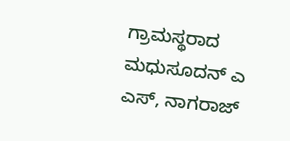ಗ್ರಾಮಸ್ಥರಾದ ಮಧುಸೂದನ್ ಎ ಎಸ್, ನಾಗರಾಜ್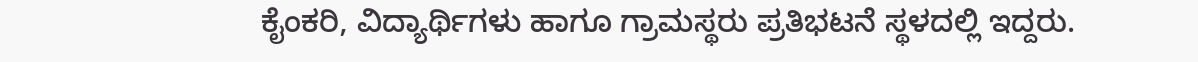ಕೈಂಕರಿ, ವಿದ್ಯಾರ್ಥಿಗಳು ಹಾಗೂ ಗ್ರಾಮಸ್ಥರು ಪ್ರತಿಭಟನೆ ಸ್ಥಳದಲ್ಲಿ ಇದ್ದರು.